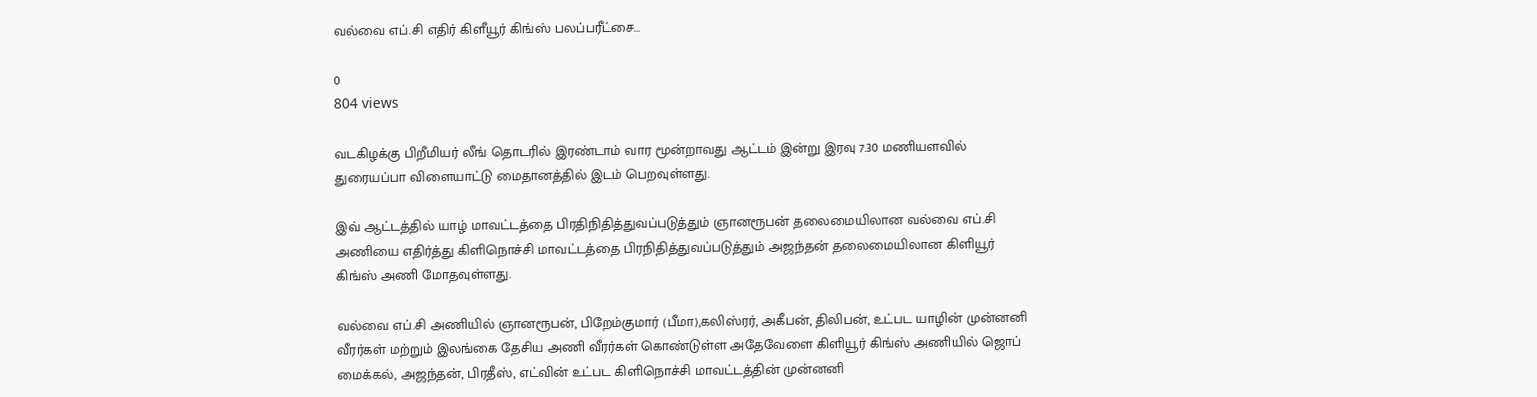வல்வை எப்.சி எதிர் கிளீயூர் கிங்ஸ் பலப்பரீட்சை…

0
804 views

வடகிழக்கு பிறீமியர் லீங் தொடரில் இரண்டாம் வார மூன்றாவது ஆட்டம் இன்று இரவு 7.30 மணியளவில் துரையப்பா விளையாட்டு மைதானத்தில் இடம் பெறவுள்ளது.

இவ் ஆட்டத்தில் யாழ் மாவட்டத்தை பிரதிநிதித்துவப்படுத்தும் ஞானரூபன் தலைமையிலான வல்வை எப்.சி அணியை எதிர்த்து கிளிநொச்சி மாவட்டத்தை பிரநிதித்துவப்படுத்தும் அஜந்தன் தலைமையிலான கிளியூர் கிங்ஸ் அணி மோதவுள்ளது.

வல்வை எப்.சி அணியில் ஞானரூபன், பிறேம்குமார் (பீமா),கலிஸ்ரர், அகீபன், திலிபன், உட்பட யாழின் முன்னனி வீரர்கள் மற்றும் இலங்கை தேசிய அணி வீரர்கள் கொண்டுள்ள அதேவேளை கிளியூர் கிங்ஸ் அணியில் ஜொப் மைக்கல், அஜந்தன், பிரதீஸ், எட்வின் உட்பட கிளிநொச்சி மாவட்டத்தின் முன்னனி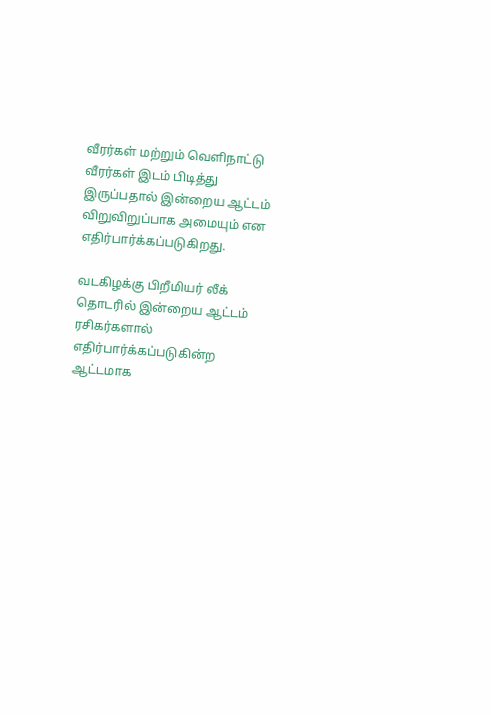வீரர்கள் மற்றும் வெளிநாட்டு வீரர்கள் இடம் பிடித்து இருப்பதால் இன்றைய ஆட்டம் விறுவிறுப்பாக அமையும் என எதிர்பார்க்கப்படுகிறது.

வடகிழக்கு பிறீமியர் லீக் தொடரில் இன்றைய ஆட்டம் ரசிகர்களால் எதிர்பார்க்கப்படுகின்ற ஆட்டமாக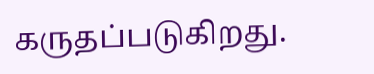கருதப்படுகிறது.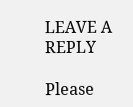LEAVE A REPLY

Please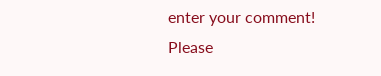enter your comment!
Please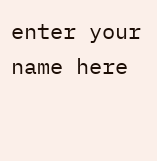enter your name here